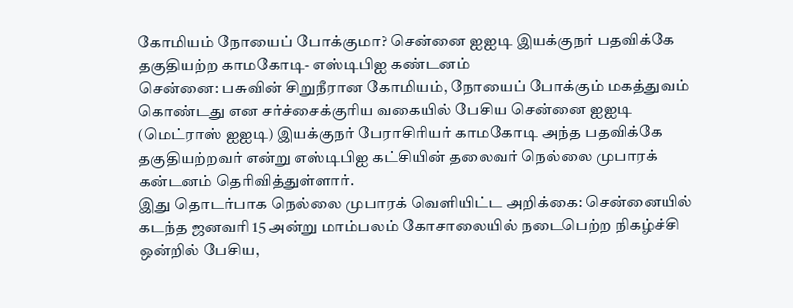கோமியம் நோயைப் போக்குமா? சென்னை ஐஐடி இயக்குநர் பதவிக்கே தகுதியற்ற காமகோடி- எஸ்டிபிஐ கண்டனம்
சென்னை: பசுவின் சிறுநீரான கோமியம், நோயைப் போக்கும் மகத்துவம் கொண்டது என சர்ச்சைக்குரிய வகையில் பேசிய சென்னை ஐஐடி (மெட்ராஸ் ஐஐடி) இயக்குநர் பேராசிரியர் காமகோடி அந்த பதவிக்கே தகுதியற்றவர் என்று எஸ்டிபிஐ கட்சியின் தலைவர் நெல்லை முபாரக் கன்டனம் தெரிவித்துள்ளார்.
இது தொடர்பாக நெல்லை முபாரக் வெளியிட்ட அறிக்கை: சென்னையில் கடந்த ஜனவரி 15 அன்று மாம்பலம் கோசாலையில் நடைபெற்ற நிகழ்ச்சி ஒன்றில் பேசிய,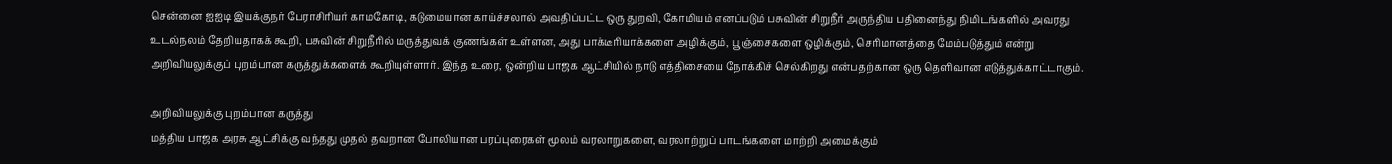சென்னை ஐஐடி இயக்குநர் பேராசிரியர் காமகோடி, கடுமையான காய்ச்சலால் அவதிப்பட்ட ஒரு துறவி, கோமியம் எனப்படும் பசுவின் சிறுநீர் அருந்திய பதினைந்து நிமிடங்களில் அவரது உடல்நலம் தேறியதாகக் கூறி, பசுவின் சிறுநீரில் மருத்துவக் குணங்கள் உள்ளன, அது பாக்டீரியாக்களை அழிக்கும், பூஞ்சைகளை ஒழிக்கும், செரிமானத்தை மேம்படுத்தும் என்று அறிவியலுக்குப் புறம்பான கருத்துக்களைக் கூறியுள்ளார். இந்த உரை, ஒன்றிய பாஜக ஆட்சியில் நாடு எத்திசையை நோக்கிச் செல்கிறது என்பதற்கான ஒரு தெளிவான எடுத்துக்காட்டாகும்.

அறிவியலுக்கு புறம்பான கருத்து
மத்திய பாஜக அரசு ஆட்சிக்கு வந்தது முதல் தவறான போலியான பரப்புரைகள் மூலம் வரலாறுகளை, வரலாற்றுப் பாடங்களை மாற்றி அமைக்கும்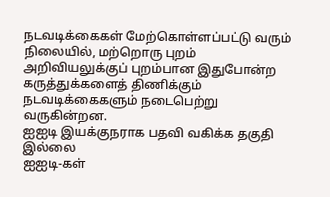நடவடிக்கைகள் மேற்கொள்ளப்பட்டு வரும் நிலையில், மற்றொரு புறம் அறிவியலுக்குப் புறம்பான இதுபோன்ற கருத்துக்களைத் திணிக்கும் நடவடிக்கைகளும் நடைபெற்று வருகின்றன.
ஐஐடி இயக்குநராக பதவி வகிக்க தகுதி இல்லை
ஐஐடி-கள்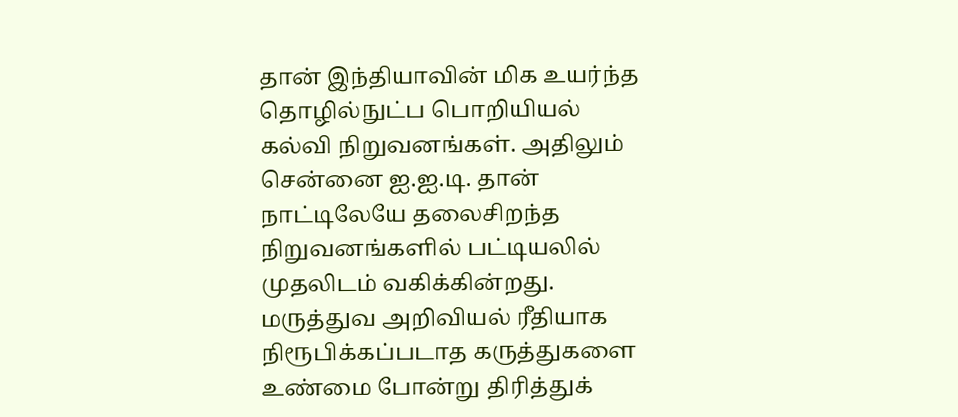தான் இந்தியாவின் மிக உயர்ந்த தொழில்நுட்ப பொறியியல் கல்வி நிறுவனங்கள். அதிலும் சென்னை ஐ.ஐ.டி. தான் நாட்டிலேயே தலைசிறந்த நிறுவனங்களில் பட்டியலில் முதலிடம் வகிக்கின்றது. மருத்துவ அறிவியல் ரீதியாக நிரூபிக்கப்படாத கருத்துகளை உண்மை போன்று திரித்துக்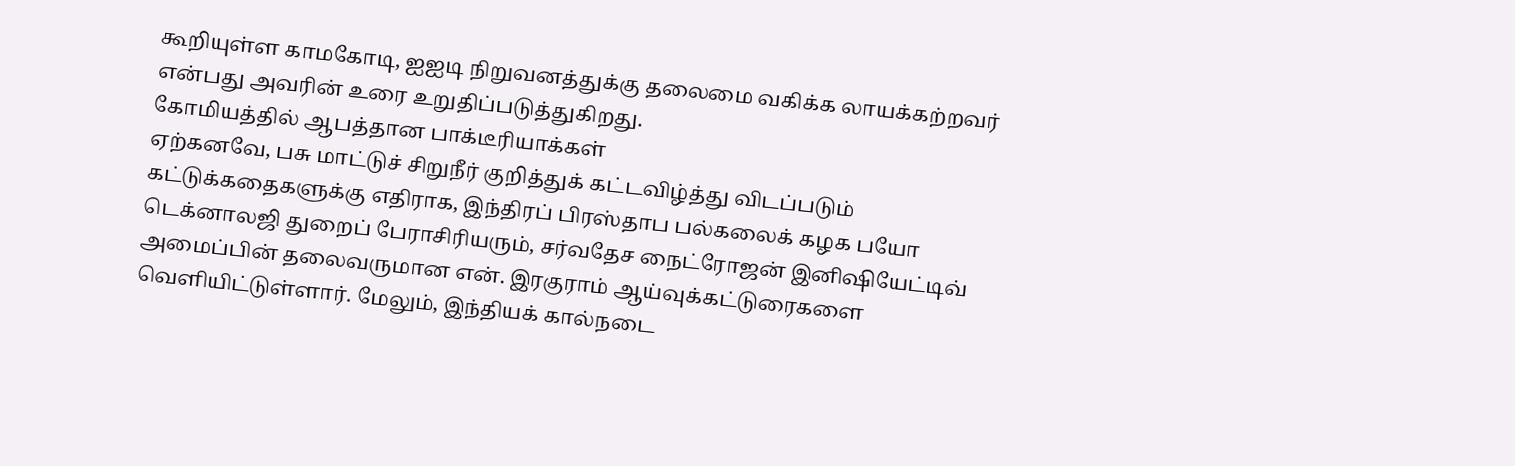கூறியுள்ள காமகோடி, ஐஐடி நிறுவனத்துக்கு தலைமை வகிக்க லாயக்கற்றவர் என்பது அவரின் உரை உறுதிப்படுத்துகிறது.
கோமியத்தில் ஆபத்தான பாக்டீரியாக்கள்
ஏற்கனவே, பசு மாட்டுச் சிறுநீர் குறித்துக் கட்டவிழ்த்து விடப்படும் கட்டுக்கதைகளுக்கு எதிராக, இந்திரப் பிரஸ்தாப பல்கலைக் கழக பயோ டெக்னாலஜி துறைப் பேராசிரியரும், சர்வதேச நைட்ரோஜன் இனிஷியேட்டிவ் அமைப்பின் தலைவருமான என். இரகுராம் ஆய்வுக்கட்டுரைகளை வெளியிட்டுள்ளார். மேலும், இந்தியக் கால்நடை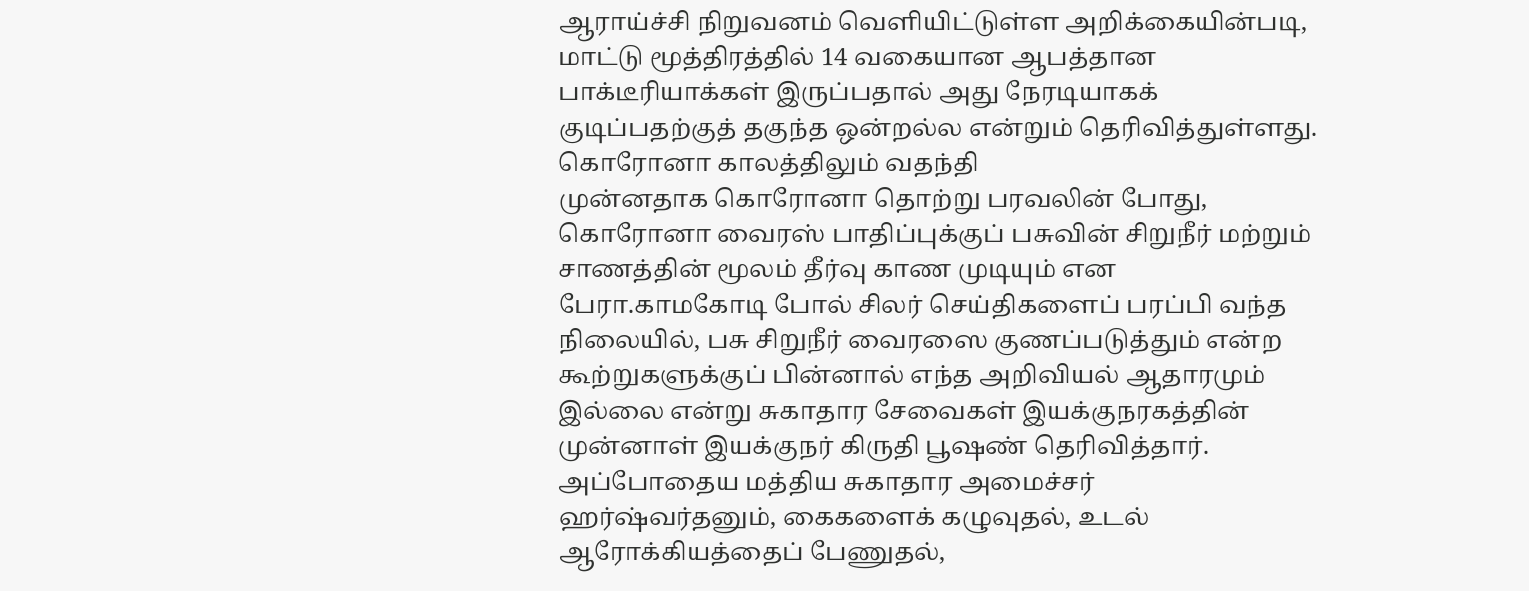ஆராய்ச்சி நிறுவனம் வெளியிட்டுள்ள அறிக்கையின்படி, மாட்டு மூத்திரத்தில் 14 வகையான ஆபத்தான பாக்டீரியாக்கள் இருப்பதால் அது நேரடியாகக் குடிப்பதற்குத் தகுந்த ஒன்றல்ல என்றும் தெரிவித்துள்ளது.
கொரோனா காலத்திலும் வதந்தி
முன்னதாக கொரோனா தொற்று பரவலின் போது, கொரோனா வைரஸ் பாதிப்புக்குப் பசுவின் சிறுநீர் மற்றும் சாணத்தின் மூலம் தீர்வு காண முடியும் என பேரா.காமகோடி போல் சிலர் செய்திகளைப் பரப்பி வந்த நிலையில், பசு சிறுநீர் வைரஸை குணப்படுத்தும் என்ற கூற்றுகளுக்குப் பின்னால் எந்த அறிவியல் ஆதாரமும் இல்லை என்று சுகாதார சேவைகள் இயக்குநரகத்தின் முன்னாள் இயக்குநர் கிருதி பூஷண் தெரிவித்தார். அப்போதைய மத்திய சுகாதார அமைச்சர் ஹர்ஷ்வர்தனும், கைகளைக் கழுவுதல், உடல் ஆரோக்கியத்தைப் பேணுதல்,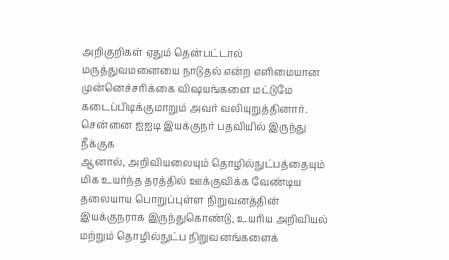அறிகுறிகள் ஏதும் தென்பட்டால் மருத்துவமனையை நாடுதல் என்ற எளிமையான முன்னெச்சரிக்கை விஷயங்களை மட்டுமே கடைப்பிடிக்குமாறும் அவர் வலியுறுத்தினார்.
சென்னை ஐஐடி இயக்குநர் பதவியில் இருந்து நீக்குக
ஆனால், அறிவியலையும் தொழில்நுட்பத்தையும் மிக உயர்ந்த தரத்தில் ஊக்குவிக்க வேண்டிய தலையாய பொறுப்புள்ள நிறுவனத்தின் இயக்குநராக இருந்துகொண்டு, உயரிய அறிவியல் மற்றும் தொழில்நுட்ப நிறுவனங்களைக்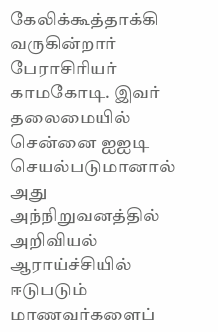கேலிக்கூத்தாக்கி வருகின்றார் பேராசிரியர் காமகோடி. இவர் தலைமையில் சென்னை ஐஐடி செயல்படுமானால் அது அந்நிறுவனத்தில் அறிவியல் ஆராய்ச்சியில் ஈடுபடும் மாணவர்களைப்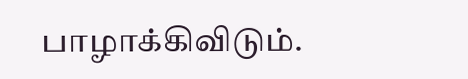பாழாக்கிவிடும்.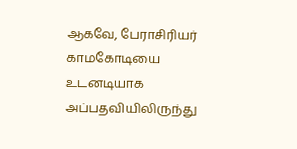ஆகவே, பேராசிரியர் காமகோடியை உடனடியாக அப்பதவியிலிருந்து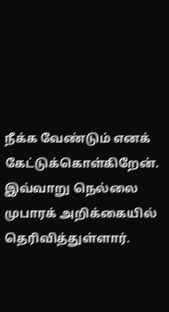நீக்க வேண்டும் எனக் கேட்டுக்கொள்கிறேன். இவ்வாறு நெல்லை முபாரக் அறிக்கையில் தெரிவித்துள்ளார்.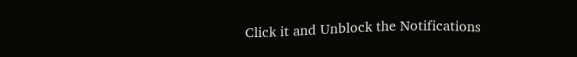Click it and Unblock the Notifications